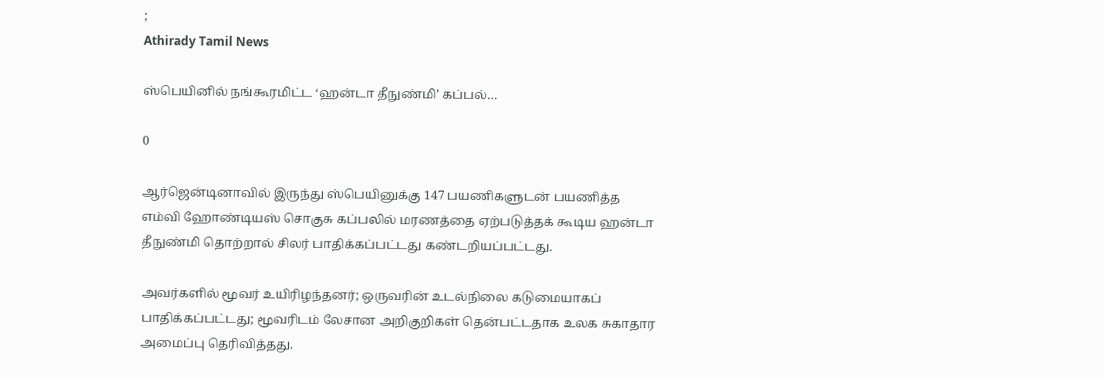;
Athirady Tamil News

ஸ்பெயினில் நங்கூரமிட்ட ‘ஹன்டா தீநுண்மி’ கப்பல்…

0

ஆர்ஜென்டினாவில் இருந்து ஸ்பெயினுக்கு 147 பயணிகளுடன் பயணித்த எம்வி ஹோண்டியஸ் சொகுசு கப்பலில் மரணத்தை ஏற்படுத்தக் கூடிய ஹன்டா தீநுண்மி தொற்றால் சிலர் பாதிக்கப்பட்டது கண்டறியப்பட்டது.

அவர்களில் மூவர் உயிரிழந்தனர்; ஒருவரின் உடல்நிலை கடுமையாகப் பாதிக்கப்பட்டது; மூவரிடம் லேசான அறிகுறிகள் தென்பட்டதாக உலக சுகாதார அமைப்பு தெரிவித்தது.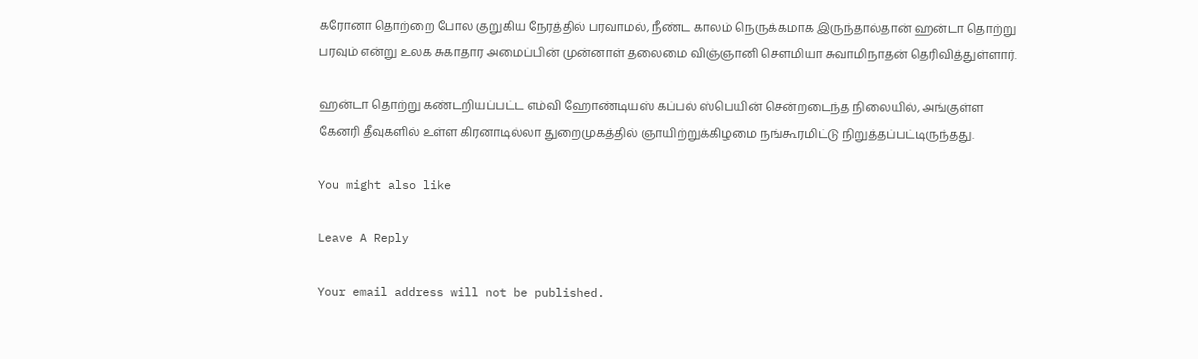கரோனா தொற்றை போல குறுகிய நேரத்தில் பரவாமல், நீண்ட காலம் நெருக்கமாக இருந்தால்தான் ஹன்டா தொற்று பரவும் என்று உலக சுகாதார அமைப்பின் முன்னாள் தலைமை விஞ்ஞானி செளமியா சுவாமிநாதன் தெரிவித்துள்ளார்.

ஹன்டா தொற்று கண்டறியப்பட்ட எம்வி ஹோண்டியஸ் கப்பல் ஸ்பெயின் சென்றடைந்த நிலையில், அங்குள்ள கேனரி தீவுகளில் உள்ள கிரனாடில்லா துறைமுகத்தில் ஞாயிற்றுக்கிழமை நங்கூரமிட்டு நிறுத்தப்பட்டிருந்தது.

You might also like

Leave A Reply

Your email address will not be published.